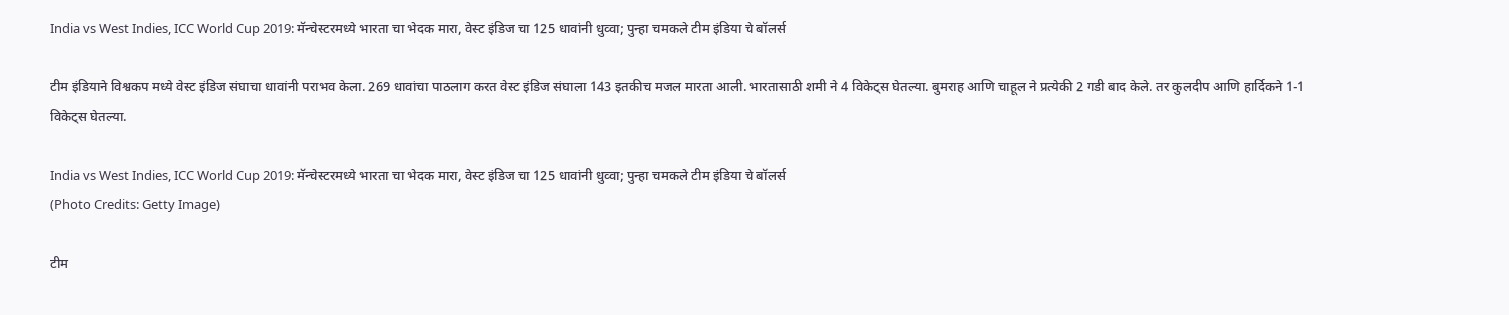India vs West Indies, ICC World Cup 2019: मॅन्चेस्टरमध्ये भारता चा भेदक मारा, वेस्ट इंडिज चा 125 धावांनी धुव्वा; पुन्हा चमकले टीम इंडिया चे बॉलर्स

टीम इंडियाने विश्वकप मध्ये वेस्ट इंडिज संघाचा धावांनी पराभव केला. 269 धावांचा पाठलाग करत वेस्ट इंडिज संघाला 143 इतकीच मजल मारता आली. भारतासाठी शमी ने 4 विकेट्स घेतल्या. बुमराह आणि चाहूल ने प्रत्येकी 2 गडी बाद केले. तर कुलदीप आणि हार्दिकने 1-1 विकेट्स घेतल्या.

India vs West Indies, ICC World Cup 2019: मॅन्चेस्टरमध्ये भारता चा भेदक मारा, वेस्ट इंडिज चा 125 धावांनी धुव्वा; पुन्हा चमकले टीम इंडिया चे बॉलर्स
(Photo Credits: Getty Image)

टीम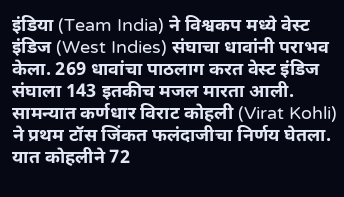इंडिया (Team India) ने विश्वकप मध्ये वेस्ट इंडिज (West Indies) संघाचा धावांनी पराभव केला. 269 धावांचा पाठलाग करत वेस्ट इंडिज संघाला 143 इतकीच मजल मारता आली. सामन्यात कर्णधार विराट कोहली (Virat Kohli) ने प्रथम टॉस जिंकत फलंदाजीचा निर्णय घेतला. यात कोहलीने 72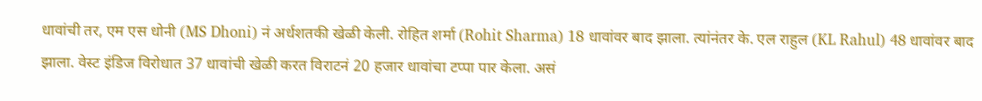धावांची तर, एम एस धोनी (MS Dhoni) नं अर्धशतकी खेळी केली. रोहित शर्मा (Rohit Sharma) 18 धावांवर बाद झाला. त्यांनंतर के. एल राहुल (KL Rahul) 48 धावांवर बाद झाला. वेस्ट इंडिज विरोधात 37 धावांची खेळी करत विराटनं 20 हजार धावांचा टप्पा पार केला. असं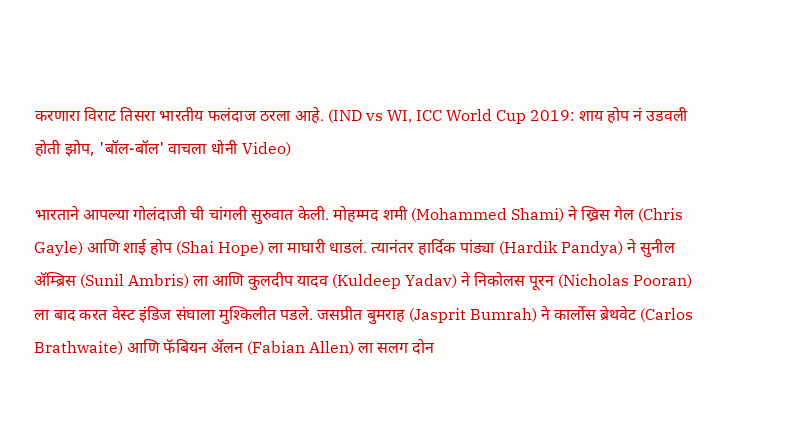करणारा विराट तिसरा भारतीय फलंदाज ठरला आहे. (IND vs WI, ICC World Cup 2019: शाय होप नं उडवली होती झोप, 'बॉल-बॉल' वाचला धोनी Video)

भारताने आपल्या गोलंदाजी ची चांगली सुरुवात केली. मोहम्मद शमी (Mohammed Shami) ने ख्रिस गेल (Chris Gayle) आणि शाई होप (Shai Hope) ला माघारी धाडलं. त्यानंतर हार्दिक पांड्या (Hardik Pandya) ने सुनील ॲम्ब्रिस (Sunil Ambris) ला आणि कुलदीप यादव (Kuldeep Yadav) ने निकोलस पूरन (Nicholas Pooran) ला बाद करत वेस्ट इंडिज संघाला मुश्किलीत पडले. जसप्रीत बुमराह (Jasprit Bumrah) ने कार्लोस ब्रेथवेट (Carlos Brathwaite) आणि फॅबियन ॲलन (Fabian Allen) ला सलग दोन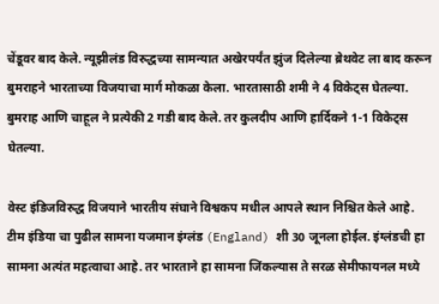चेंडूवर बाद केले. न्यूझीलंड विरुद्धच्या सामन्यात अखेरपर्यंत झुंज दिलेल्या ब्रेथवेट ला बाद करून बुमराहने भारताच्या विजयाचा मार्ग मोकळा केला. भारतासाठी शमी ने 4 विकेट्स घेतल्या. बुमराह आणि चाहूल ने प्रत्येकी 2 गडी बाद केले. तर कुलदीप आणि हार्दिकने 1-1 विकेट्स घेतल्या.

वेस्ट इंडिजविरुद्ध विजयाने भारतीय संघाने विश्वकप मधील आपले स्थान निश्चित केले आहे. टीम इंडिया चा पुढील सामना यजमान इंग्लंड (England) शी 30 जूनला होईल. इंग्लंडची हा सामना अत्यंत महत्वाचा आहे. तर भारताने हा सामना जिंकल्यास ते सरळ सेमीफायनल मध्ये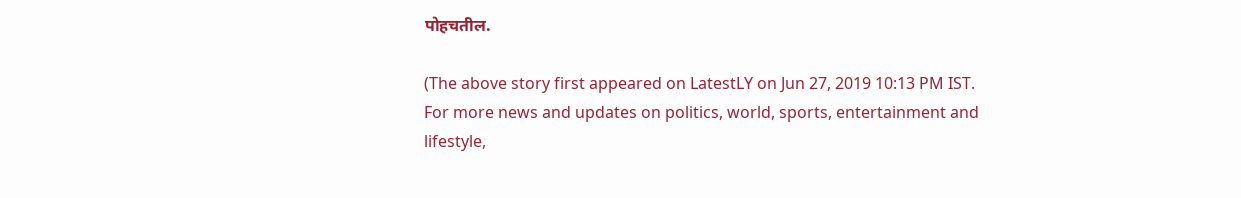पोहचतील.

(The above story first appeared on LatestLY on Jun 27, 2019 10:13 PM IST. For more news and updates on politics, world, sports, entertainment and lifestyle,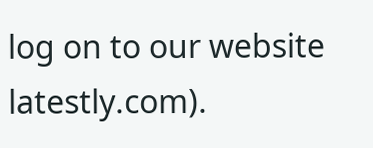log on to our website latestly.com).